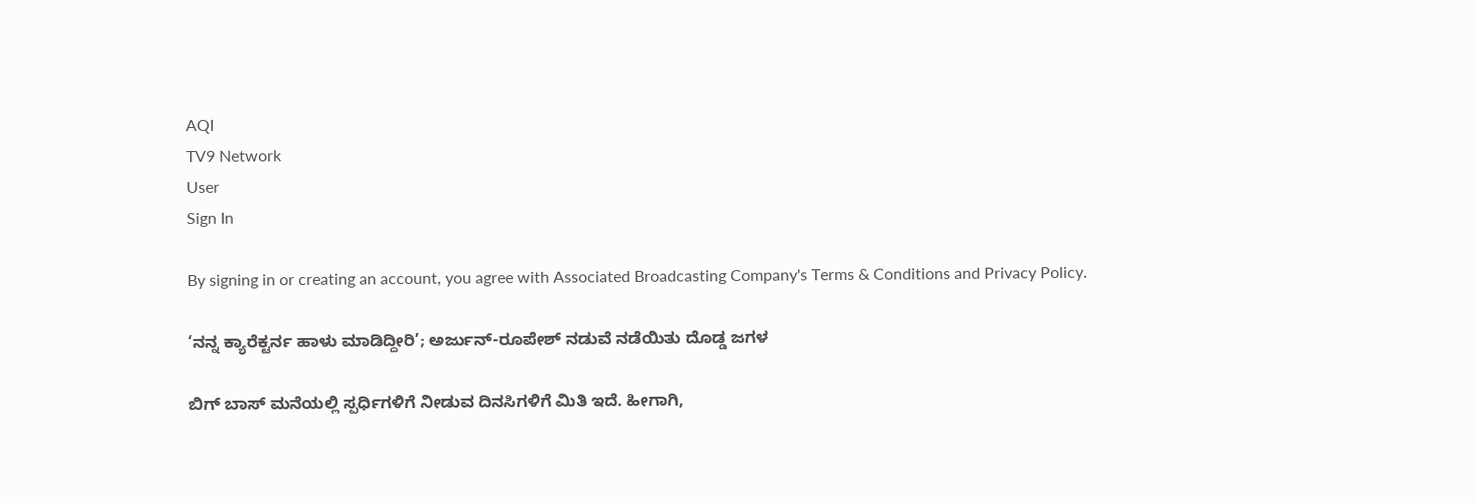AQI
TV9 Network
User
Sign In

By signing in or creating an account, you agree with Associated Broadcasting Company's Terms & Conditions and Privacy Policy.

‘ನನ್ನ ಕ್ಯಾರೆಕ್ಟರ್ನ ಹಾಳು ಮಾಡಿದ್ದೀರಿ’; ಅರ್ಜುನ್-ರೂಪೇಶ್ ನಡುವೆ ನಡೆಯಿತು ದೊಡ್ಡ ಜಗಳ

ಬಿಗ್ ಬಾಸ್ ಮನೆಯಲ್ಲಿ ಸ್ಪರ್ಧಿಗಳಿಗೆ ನೀಡುವ ದಿನಸಿಗಳಿಗೆ ಮಿತಿ ಇದೆ. ಹೀಗಾಗಿ,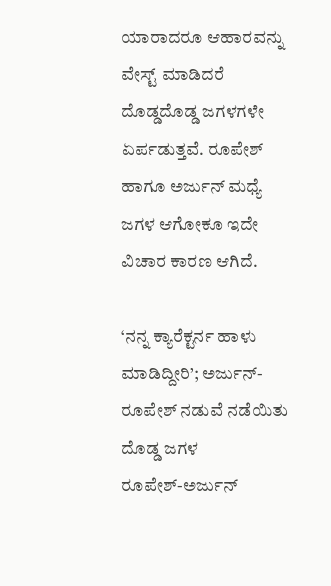ಯಾರಾದರೂ ಆಹಾರವನ್ನು ವೇಸ್ಟ್ ಮಾಡಿದರೆ ದೊಡ್ಡದೊಡ್ಡ ಜಗಳಗಳೇ ಏರ್ಪಡುತ್ತವೆ. ರೂಪೇಶ್ ಹಾಗೂ ಅರ್ಜುನ್ ಮಧ್ಯೆ ಜಗಳ ಆಗೋಕೂ ಇದೇ ವಿಚಾರ ಕಾರಣ ಆಗಿದೆ.

‘ನನ್ನ ಕ್ಯಾರೆಕ್ಟರ್ನ ಹಾಳು ಮಾಡಿದ್ದೀರಿ’; ಅರ್ಜುನ್-ರೂಪೇಶ್ ನಡುವೆ ನಡೆಯಿತು ದೊಡ್ಡ ಜಗಳ
ರೂಪೇಶ್-ಅರ್ಜುನ್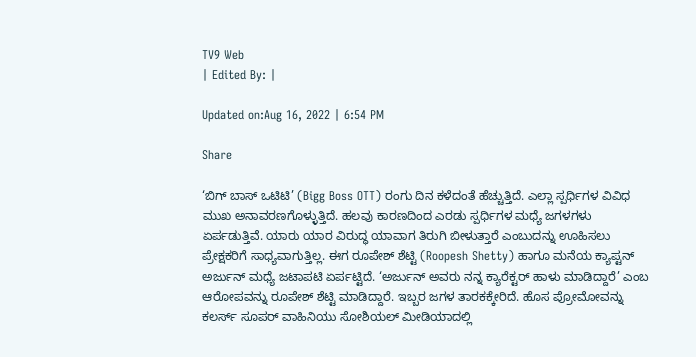TV9 Web
| Edited By: |

Updated on:Aug 16, 2022 | 6:54 PM

Share

‘ಬಿಗ್ ಬಾಸ್ ಒಟಿಟಿ’ (Bigg Boss OTT) ರಂಗು ದಿನ ಕಳೆದಂತೆ ಹೆಚ್ಚುತ್ತಿದೆ. ಎಲ್ಲಾ ಸ್ಪರ್ಧಿಗಳ ವಿವಿಧ ಮುಖ ಅನಾವರಣಗೊಳ್ಳುತ್ತಿದೆ. ಹಲವು ಕಾರಣದಿಂದ ಎರಡು ಸ್ಪರ್ಧಿಗಳ ಮಧ್ಯೆ ಜಗಳಗಳು ಏರ್ಪಡುತ್ತಿವೆ. ಯಾರು ಯಾರ ವಿರುದ್ಧ ಯಾವಾಗ ತಿರುಗಿ ಬೀಳುತ್ತಾರೆ ಎಂಬುದನ್ನು ಊಹಿಸಲು ಪ್ರೇಕ್ಷಕರಿಗೆ ಸಾಧ್ಯವಾಗುತ್ತಿಲ್ಲ. ಈಗ ರೂಪೇಶ್ ಶೆಟ್ಟಿ (Roopesh Shetty) ಹಾಗೂ ಮನೆಯ ಕ್ಯಾಪ್ಟನ್ ಅರ್ಜುನ್ ಮಧ್ಯೆ ಜಟಾಪಟಿ ಏರ್ಪಟ್ಟಿದೆ. ‘ಅರ್ಜುನ್ ಅವರು ನನ್ನ ಕ್ಯಾರೆಕ್ಟರ್ ಹಾಳು ಮಾಡಿದ್ದಾರೆ’ ಎಂಬ ಆರೋಪವನ್ನು ರೂಪೇಶ್ ಶೆಟ್ಟಿ ಮಾಡಿದ್ದಾರೆ. ಇಬ್ಬರ ಜಗಳ ತಾರಕಕ್ಕೇರಿದೆ. ಹೊಸ ಪ್ರೋಮೋವನ್ನು ಕಲರ್ಸ್ ಸೂಪರ್ ವಾಹಿನಿಯು ಸೋಶಿಯಲ್ ಮೀಡಿಯಾದಲ್ಲಿ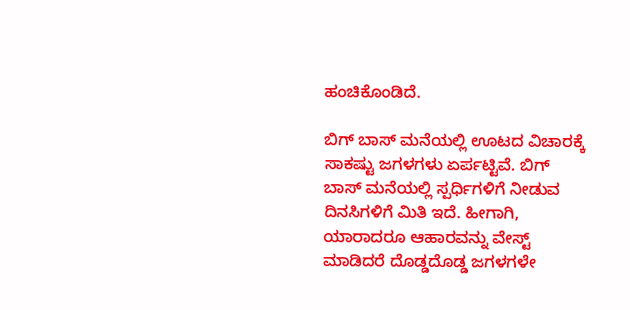ಹಂಚಿಕೊಂಡಿದೆ.

ಬಿಗ್ ಬಾಸ್ ಮನೆಯಲ್ಲಿ ಊಟದ ವಿಚಾರಕ್ಕೆ ಸಾಕಷ್ಟು ಜಗಳಗಳು ಏರ್ಪಟ್ಟಿವೆ. ಬಿಗ್ ಬಾಸ್ ಮನೆಯಲ್ಲಿ ಸ್ಪರ್ಧಿಗಳಿಗೆ ನೀಡುವ ದಿನಸಿಗಳಿಗೆ ಮಿತಿ ಇದೆ. ಹೀಗಾಗಿ, ಯಾರಾದರೂ ಆಹಾರವನ್ನು ವೇಸ್ಟ್ ಮಾಡಿದರೆ ದೊಡ್ಡದೊಡ್ಡ ಜಗಳಗಳೇ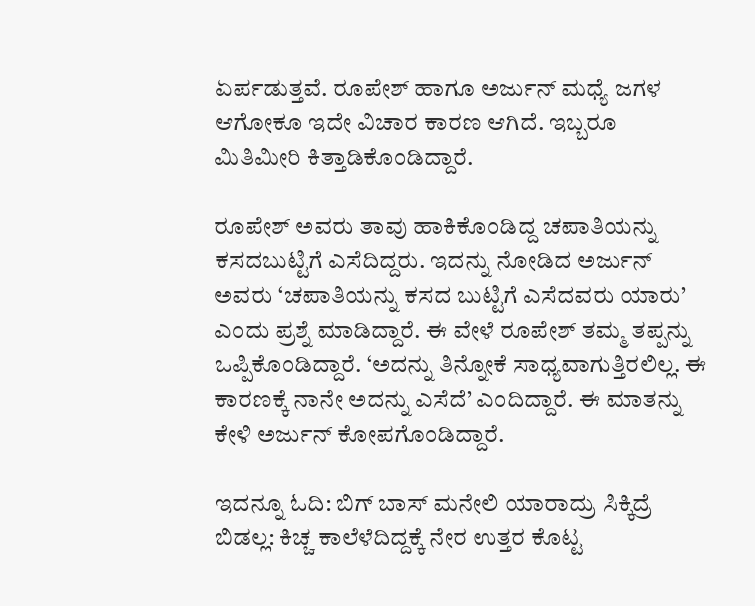ಏರ್ಪಡುತ್ತವೆ. ರೂಪೇಶ್ ಹಾಗೂ ಅರ್ಜುನ್ ಮಧ್ಯೆ ಜಗಳ ಆಗೋಕೂ ಇದೇ ವಿಚಾರ ಕಾರಣ ಆಗಿದೆ. ಇಬ್ಬರೂ ಮಿತಿಮೀರಿ ಕಿತ್ತಾಡಿಕೊಂಡಿದ್ದಾರೆ.

ರೂಪೇಶ್ ಅವರು ತಾವು ಹಾಕಿಕೊಂಡಿದ್ದ ಚಪಾತಿಯನ್ನು ಕಸದಬುಟ್ಟಿಗೆ ಎಸೆದಿದ್ದರು. ಇದನ್ನು ನೋಡಿದ ಅರ್ಜುನ್ ಅವರು ‘ಚಪಾತಿಯನ್ನು ಕಸದ ಬುಟ್ಟಿಗೆ ಎಸೆದವರು ಯಾರು’ ಎಂದು ಪ್ರಶ್ನೆ ಮಾಡಿದ್ದಾರೆ. ಈ ವೇಳೆ ರೂಪೇಶ್ ತಮ್ಮ ತಪ್ಪನ್ನು ಒಪ್ಪಿಕೊಂಡಿದ್ದಾರೆ. ‘ಅದನ್ನು ತಿನ್ನೋಕೆ ಸಾಧ್ಯವಾಗುತ್ತಿರಲಿಲ್ಲ. ಈ ಕಾರಣಕ್ಕೆ ನಾನೇ ಅದನ್ನು ಎಸೆದೆ’ ಎಂದಿದ್ದಾರೆ. ಈ ಮಾತನ್ನು ಕೇಳಿ ಅರ್ಜುನ್ ಕೋಪಗೊಂಡಿದ್ದಾರೆ.

ಇದನ್ನೂ ಓದಿ: ಬಿಗ್ ಬಾಸ್ ಮನೇಲಿ ಯಾರಾದ್ರು ಸಿಕ್ಕಿದ್ರೆ ಬಿಡಲ್ಲ: ಕಿಚ್ಚ ಕಾಲೆಳೆದಿದ್ದಕ್ಕೆ ನೇರ ಉತ್ತರ ಕೊಟ್ಟ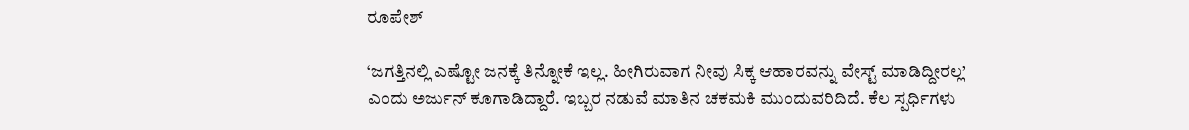ರೂಪೇಶ್

‘ಜಗತ್ತಿನಲ್ಲಿ ಎಷ್ಟೋ ಜನಕ್ಕೆ ತಿನ್ನೋಕೆ ಇಲ್ಲ. ಹೀಗಿರುವಾಗ ನೀವು ಸಿಕ್ಕ ಆಹಾರವನ್ನು ವೇಸ್ಟ್ ಮಾಡಿದ್ದೀರಲ್ಲ’ ಎಂದು ಅರ್ಜುನ್ ಕೂಗಾಡಿದ್ದಾರೆ. ಇಬ್ಬರ ನಡುವೆ ಮಾತಿನ ಚಕಮಕಿ ಮುಂದುವರಿದಿದೆ. ಕೆಲ ಸ್ಪರ್ಧಿಗಳು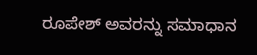ರೂಪೇಶ್ ಅವರನ್ನು ಸಮಾಧಾನ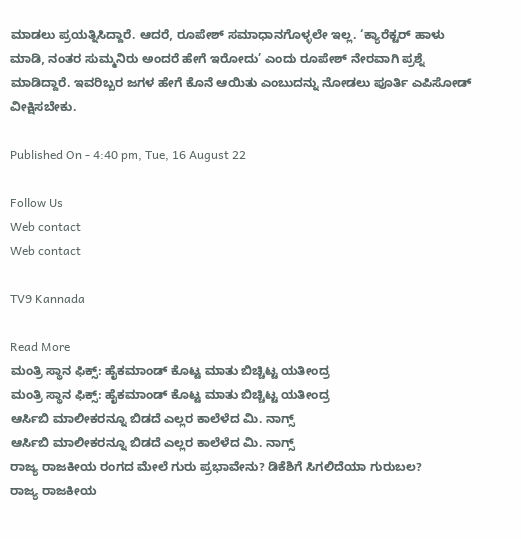ಮಾಡಲು ಪ್ರಯತ್ನಿಸಿದ್ದಾರೆ. ಆದರೆ, ರೂಪೇಶ್ ಸಮಾಧಾನಗೊಳ್ಳಲೇ ಇಲ್ಲ. ‘ಕ್ಯಾರೆಕ್ಟರ್ ಹಾಳು ಮಾಡಿ, ನಂತರ ಸುಮ್ಮನಿರು ಅಂದರೆ ಹೇಗೆ ಇರೋದು’ ಎಂದು ರೂಪೇಶ್ ನೇರವಾಗಿ ಪ್ರಶ್ನೆ ಮಾಡಿದ್ದಾರೆ. ಇವರಿಬ್ಬರ ಜಗಳ ಹೇಗೆ ಕೊನೆ ಆಯಿತು ಎಂಬುದನ್ನು ನೋಡಲು ಪೂರ್ತಿ ಎಪಿಸೋಡ್ ವೀಕ್ಷಿಸಬೇಕು.

Published On - 4:40 pm, Tue, 16 August 22

Follow Us
Web contact
Web contact

TV9 Kannada

Read More
ಮಂತ್ರಿ ಸ್ಥಾನ ಫಿಕ್ಸ್: ಹೈಕಮಾಂಡ್ ಕೊಟ್ಟ ಮಾತು ಬಿಚ್ಚಿಟ್ಟ ಯತೀಂದ್ರ
ಮಂತ್ರಿ ಸ್ಥಾನ ಫಿಕ್ಸ್: ಹೈಕಮಾಂಡ್ ಕೊಟ್ಟ ಮಾತು ಬಿಚ್ಚಿಟ್ಟ ಯತೀಂದ್ರ
ಆರ್ಸಿಬಿ ಮಾಲೀಕರನ್ನೂ ಬಿಡದೆ ಎಲ್ಲರ ಕಾಲೆಳೆದ ಮಿ. ನಾಗ್ಸ್
ಆರ್ಸಿಬಿ ಮಾಲೀಕರನ್ನೂ ಬಿಡದೆ ಎಲ್ಲರ ಕಾಲೆಳೆದ ಮಿ. ನಾಗ್ಸ್
ರಾಜ್ಯ ರಾಜಕೀಯ ರಂಗದ ಮೇಲೆ ಗುರು ಪ್ರಭಾವೇನು? ಡಿಕೆಶಿಗೆ ಸಿಗಲಿದೆಯಾ ಗುರುಬಲ?
ರಾಜ್ಯ ರಾಜಕೀಯ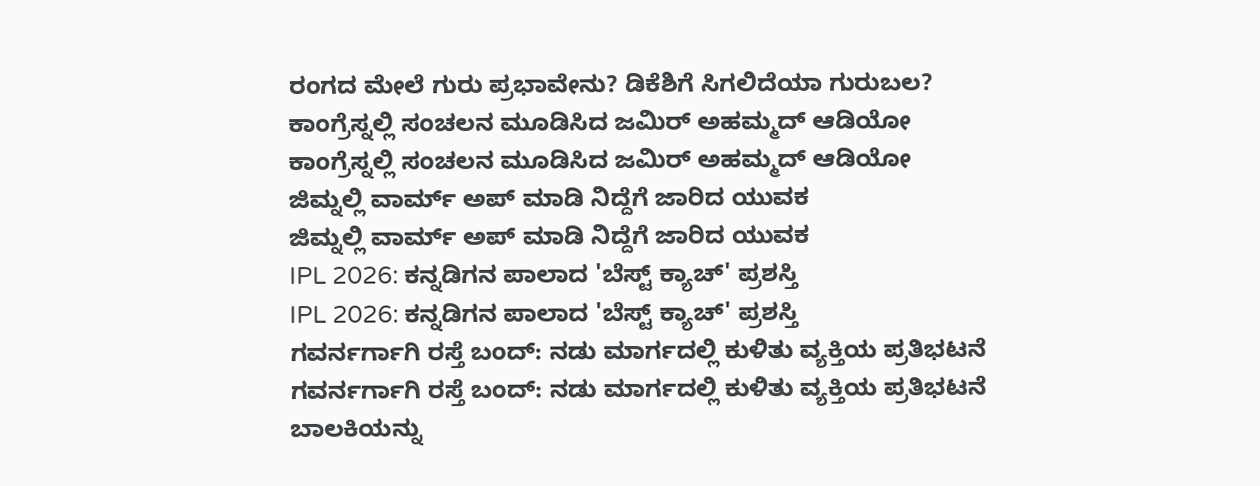ರಂಗದ ಮೇಲೆ ಗುರು ಪ್ರಭಾವೇನು? ಡಿಕೆಶಿಗೆ ಸಿಗಲಿದೆಯಾ ಗುರುಬಲ?
ಕಾಂಗ್ರೆಸ್ನಲ್ಲಿ ಸಂಚಲನ ಮೂಡಿಸಿದ ಜಮಿರ್ ಅಹಮ್ಮದ್ ಆಡಿಯೋ
ಕಾಂಗ್ರೆಸ್ನಲ್ಲಿ ಸಂಚಲನ ಮೂಡಿಸಿದ ಜಮಿರ್ ಅಹಮ್ಮದ್ ಆಡಿಯೋ
ಜಿಮ್ನಲ್ಲಿ ವಾರ್ಮ್ ಅಪ್ ಮಾಡಿ ನಿದ್ದೆಗೆ ಜಾರಿದ ಯುವಕ
ಜಿಮ್ನಲ್ಲಿ ವಾರ್ಮ್ ಅಪ್ ಮಾಡಿ ನಿದ್ದೆಗೆ ಜಾರಿದ ಯುವಕ
IPL 2026: ಕನ್ನಡಿಗನ ಪಾಲಾದ 'ಬೆಸ್ಟ್ ಕ್ಯಾಚ್' ಪ್ರಶಸ್ತಿ
IPL 2026: ಕನ್ನಡಿಗನ ಪಾಲಾದ 'ಬೆಸ್ಟ್ ಕ್ಯಾಚ್' ಪ್ರಶಸ್ತಿ
ಗವರ್ನರ್ಗಾಗಿ ರಸ್ತೆ ಬಂದ್: ನಡು ಮಾರ್ಗದಲ್ಲಿ ಕುಳಿತು ವ್ಯಕ್ತಿಯ ಪ್ರತಿಭಟನೆ
ಗವರ್ನರ್ಗಾಗಿ ರಸ್ತೆ ಬಂದ್: ನಡು ಮಾರ್ಗದಲ್ಲಿ ಕುಳಿತು ವ್ಯಕ್ತಿಯ ಪ್ರತಿಭಟನೆ
ಬಾಲಕಿಯನ್ನು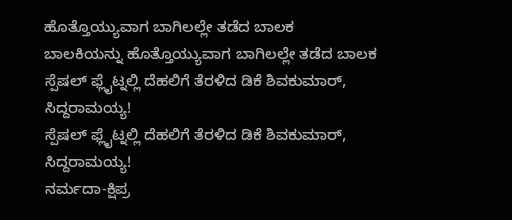ಹೊತ್ತೊಯ್ಯುವಾಗ ಬಾಗಿಲಲ್ಲೇ ತಡೆದ ಬಾಲಕ
ಬಾಲಕಿಯನ್ನು ಹೊತ್ತೊಯ್ಯುವಾಗ ಬಾಗಿಲಲ್ಲೇ ತಡೆದ ಬಾಲಕ
ಸ್ಪೆಷಲ್ ಫ್ಲೈಟ್ನಲ್ಲಿ ದೆಹಲಿಗೆ ತೆರಳಿದ ಡಿಕೆ ಶಿವಕುಮಾರ್, ಸಿದ್ದರಾಮಯ್ಯ!
ಸ್ಪೆಷಲ್ ಫ್ಲೈಟ್ನಲ್ಲಿ ದೆಹಲಿಗೆ ತೆರಳಿದ ಡಿಕೆ ಶಿವಕುಮಾರ್, ಸಿದ್ದರಾಮಯ್ಯ!
ನರ್ಮದಾ-ಕ್ಷಿಪ್ರ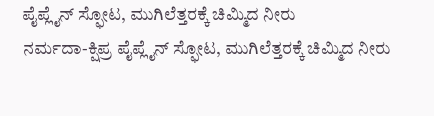ಪೈಪ್ಲೈನ್ ಸ್ಫೋಟ, ಮುಗಿಲೆತ್ತರಕ್ಕೆ ಚಿಮ್ಮಿದ ನೀರು
ನರ್ಮದಾ-ಕ್ಷಿಪ್ರ ಪೈಪ್ಲೈನ್ ಸ್ಫೋಟ, ಮುಗಿಲೆತ್ತರಕ್ಕೆ ಚಿಮ್ಮಿದ ನೀರು